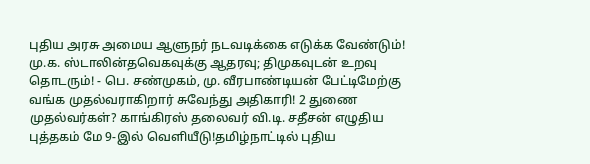புதிய அரசு அமைய ஆளுநர் நடவடிக்கை எடுக்க வேண்டும்! மு.க. ஸ்டாலின்தவெகவுக்கு ஆதரவு; திமுகவுடன் உறவு தொடரும்! - பெ. சண்முகம், மு. வீரபாண்டியன் பேட்டிமேற்கு வங்க முதல்வராகிறார் சுவேந்து அதிகாரி! 2 துணை முதல்வர்கள்? காங்கிரஸ் தலைவர் வி.டி. சதீசன் எழுதிய புத்தகம் மே 9-இல் வெளியீடு!தமிழ்நாட்டில் புதிய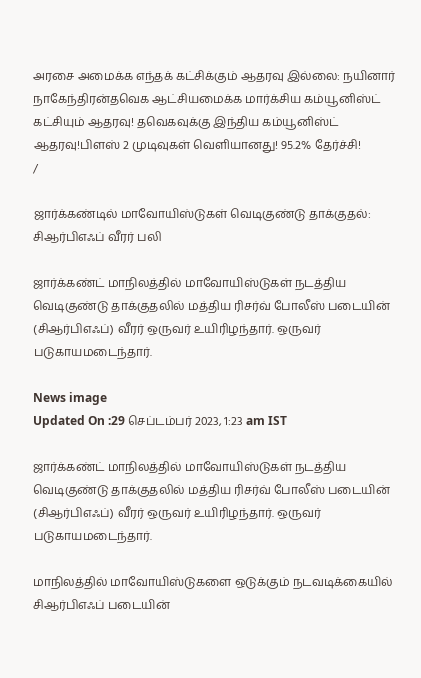அரசை அமைக்க எந்தக் கட்சிக்கும் ஆதரவு இல்லை: நயினார் நாகேந்திரன்தவெக ஆட்சியமைக்க மார்க்சிய கம்யூனிஸ்ட் கட்சியும் ஆதரவு! தவெகவுக்கு இந்திய கம்யூனிஸ்ட் ஆதரவு!பிளஸ் 2 முடிவுகள் வெளியானது! 95.2% தேர்ச்சி!
/

ஜார்க்கண்டில் மாவோயிஸ்டுகள் வெடிகுண்டு தாக்குதல்: சிஆர்பிஎஃப் வீரர் பலி

ஜார்க்கண்ட் மாநிலத்தில் மாவோயிஸ்டுகள் நடத்திய வெடிகுண்டு தாக்குதலில் மத்திய ரிசர்வ் போலீஸ் படையின் (சிஆர்பிஎஃப்) வீரர் ஒருவர் உயிரிழந்தார். ஒருவர் படுகாயமடைந்தார்.

News image
Updated On :29 செப்டம்பர் 2023, 1:23 am IST

ஜார்க்கண்ட் மாநிலத்தில் மாவோயிஸ்டுகள் நடத்திய வெடிகுண்டு தாக்குதலில் மத்திய ரிசர்வ் போலீஸ் படையின் (சிஆர்பிஎஃப்) வீரர் ஒருவர் உயிரிழந்தார். ஒருவர் படுகாயமடைந்தார்.

மாநிலத்தில் மாவோயிஸ்டுகளை ஒடுக்கும் நடவடிக்கையில் சிஆர்பிஎஃப் படையின்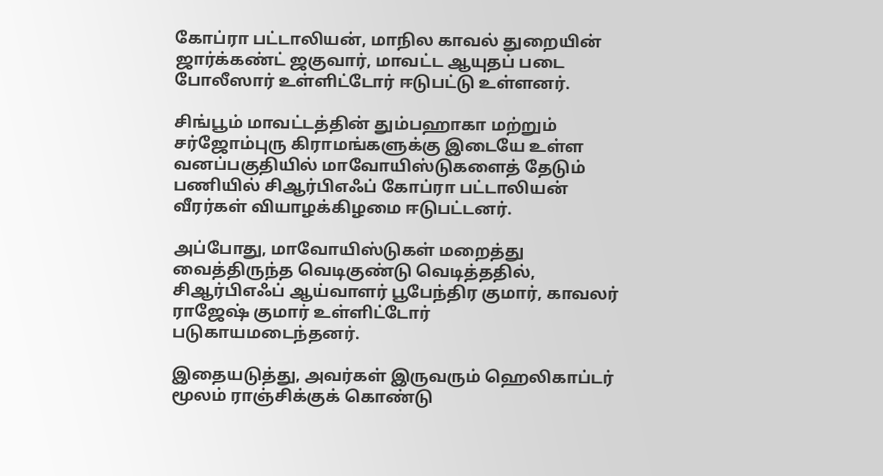கோப்ரா பட்டாலியன், மாநில காவல் துறையின் ஜார்க்கண்ட் ஜகுவார், மாவட்ட ஆயுதப் படை போலீஸார் உள்ளிட்டோர் ஈடுபட்டு உள்ளனர்.

சிங்பூம் மாவட்டத்தின் தும்பஹாகா மற்றும் சர்ஜோம்புரு கிராமங்களுக்கு இடையே உள்ள வனப்பகுதியில் மாவோயிஸ்டுகளைத் தேடும் பணியில் சிஆர்பிஎஃப் கோப்ரா பட்டாலியன் வீரர்கள் வியாழக்கிழமை ஈடுபட்டனர்.

அப்போது, மாவோயிஸ்டுகள் மறைத்து வைத்திருந்த வெடிகுண்டு வெடித்ததில், சிஆர்பிஎஃப் ஆய்வாளர் பூபேந்திர குமார், காவலர் ராஜேஷ் குமார் உள்ளிட்டோர் படுகாயமடைந்தனர்.

இதையடுத்து, அவர்கள் இருவரும் ஹெலிகாப்டர் மூலம் ராஞ்சிக்குக் கொண்டு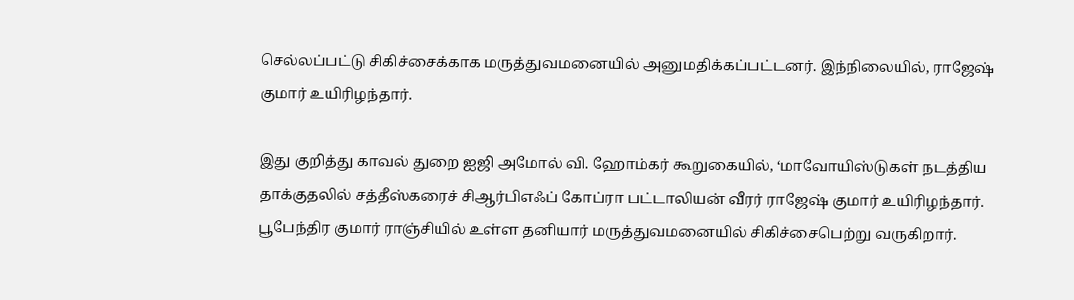செல்லப்பட்டு சிகிச்சைக்காக மருத்துவமனையில் அனுமதிக்கப்பட்டனர். இந்நிலையில், ராஜேஷ் குமார் உயிரிழந்தார்.

இது குறித்து காவல் துறை ஐஜி அமோல் வி. ஹோம்கர் கூறுகையில், ‘மாவோயிஸ்டுகள் நடத்திய தாக்குதலில் சத்தீஸ்கரைச் சிஆர்பிஎஃப் கோப்ரா பட்டாலியன் வீரர் ராஜேஷ் குமார் உயிரிழந்தார். பூபேந்திர குமார் ராஞ்சியில் உள்ள தனியார் மருத்துவமனையில் சிகிச்சைபெற்று வருகிறார்.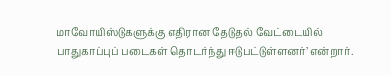மாவோயிஸ்டுகளுக்கு எதிரான தேடுதல் வேட்டையில் பாதுகாப்புப் படைகள் தொடர்ந்து ஈடுபட்டுள்ளனர்’ என்றார்.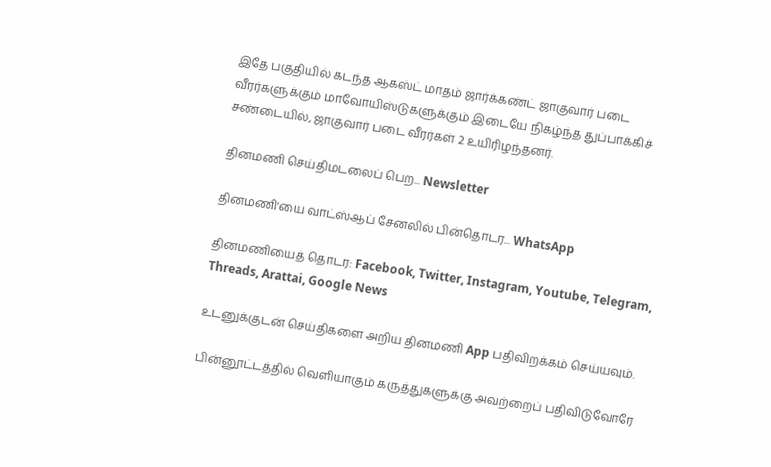இதே பகுதியில் கடந்த ஆகஸ்ட் மாதம் ஜார்க்கண்ட் ஜாகுவார் படை வீரர்களுக்கும் மாவோயிஸ்டுகளுக்கும் இடையே நிகழ்ந்த துப்பாக்கிச் சண்டையில், ஜாகுவார் படை வீரர்கள் 2 உயிரிழந்தனர்.

தினமணி செய்திமடலைப் பெற... Newsletter

தினமணி'யை வாட்ஸ்ஆப் சேனலில் பின்தொடர... WhatsApp

தினமணியைத் தொடர: Facebook, Twitter, Instagram, Youtube, Telegram, Threads, Arattai, Google News

உடனுக்குடன் செய்திகளை அறிய தினமணி App பதிவிறக்கம் செய்யவும்.

பின்னூட்டத்தில் வெளியாகும் கருத்துகளுக்கு அவற்றைப் பதிவிடுவோரே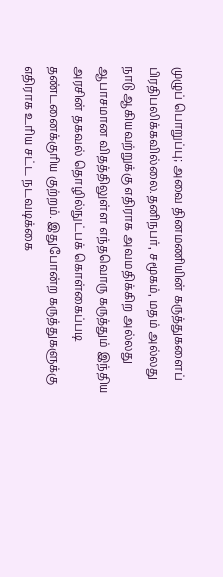முழுப் பொறுப்பு; அவை தினமணியின் கருத்துகளைப் பிரதிபலிக்கவில்லை.தனிநபர், சமூகம், மதம் அல்லது நாடு ஆகியவற்றுக்கு எதிராக அவமதிக்கிற அல்லது ஆபாசமான விதத்திலுள்ள எந்தவொரு கருத்தும் இந்திய அரசின் தகவல் தொழில்நுட்பக் கொள்கைப்படி தண்டனைக்குரிய குற்றம். இதுபோன்ற கருத்துகளுக்கு எதிராக உரிய சட்ட நடவடிக்கை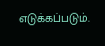எடுக்கப்படும்.